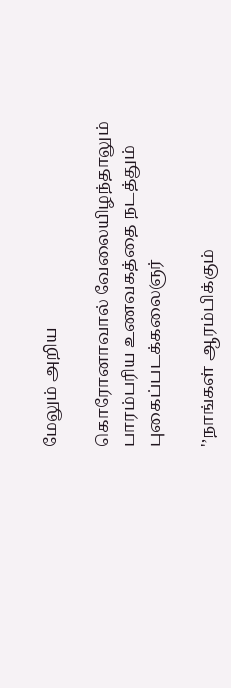மேலும் அறிய

கொரோனாவால் வேலையிழந்தாலும் பாரம்பரிய உணவகத்தை நடத்தும் புகைப்படக்கலைஞர்

'’நாங்கள் ஆரம்பிக்கும்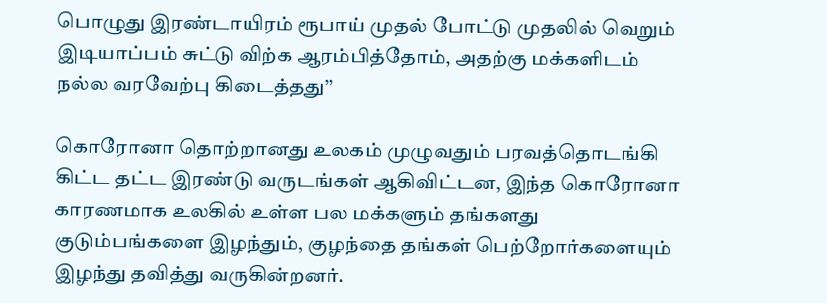பொழுது இரண்டாயிரம் ரூபாய் முதல் போட்டு முதலில் வெறும் இடியாப்பம் சுட்டு விற்க ஆரம்பித்தோம், அதற்கு மக்களிடம் நல்ல வரவேற்பு கிடைத்தது’’

கொரோனா தொற்றானது உலகம் முழுவதும் பரவத்தொடங்கி கிட்ட தட்ட இரண்டு வருடங்கள் ஆகிவிட்டன, இந்த கொரோனா காரணமாக உலகில் உள்ள பல மக்களும் தங்களது குடும்பங்களை இழந்தும், குழந்தை தங்கள் பெற்றோர்களையும் இழந்து தவித்து வருகின்றனர்.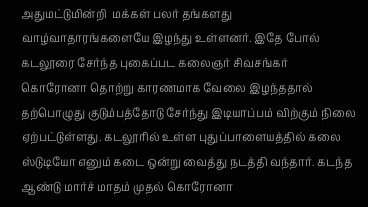அதுமட்டுமின்றி  மக்கள் பலர் தங்களது வாழ்வாதாரங்களையே இழந்து உள்ளனர். இதே போல் கடலூரை சேர்ந்த புகைப்பட கலைஞர் சிவசங்கர் கொரோனா தொற்று காரணமாக வேலை இழந்ததால் தற்பொழுது குடும்பத்தோடு சேர்ந்து இடியாப்பம் விற்கும் நிலை ஏற்பட்டுள்ளது. கடலூரில் உள்ள புதுப்பாளையத்தில் கலை ஸ்டுடியோ எனும் கடை ஒன்று வைத்து நடத்தி வந்தார். கடந்த ஆண்டு மார்ச் மாதம் முதல் கொரோனா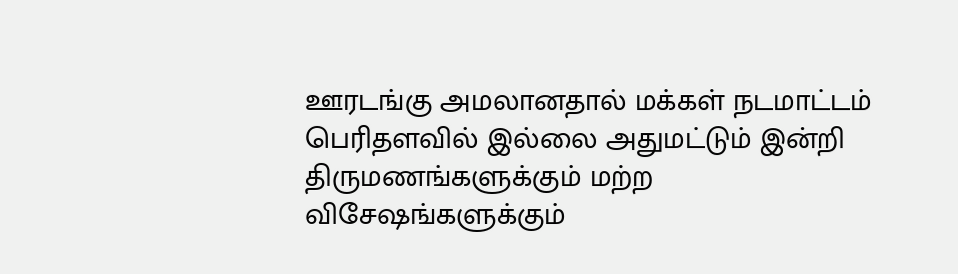ஊரடங்கு அமலானதால் மக்கள் நடமாட்டம் பெரிதளவில் இல்லை அதுமட்டும் இன்றி திருமணங்களுக்கும் மற்ற விசேஷங்களுக்கும்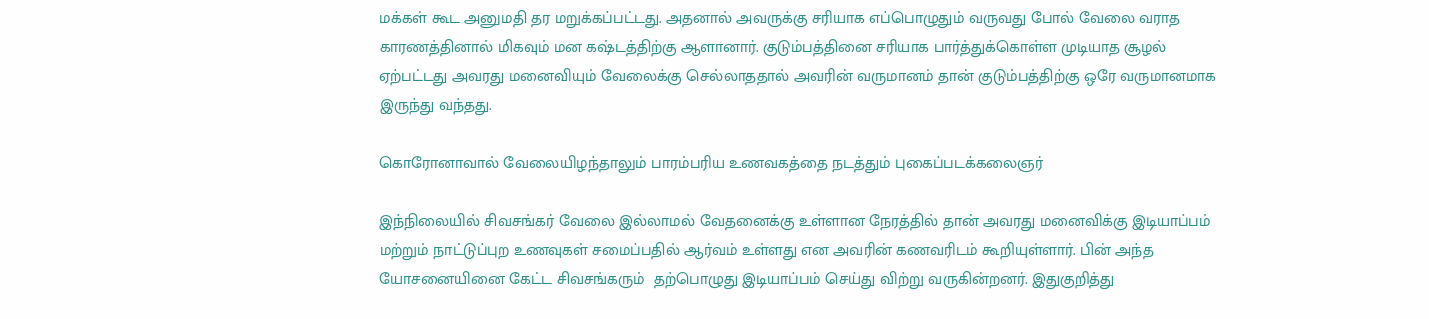மக்கள் கூட அனுமதி தர மறுக்கப்பட்டது. அதனால் அவருக்கு சரியாக எப்பொழுதும் வருவது போல் வேலை வராத காரணத்தினால் மிகவும் மன கஷ்டத்திற்கு ஆளானார். குடும்பத்தினை சரியாக பார்த்துக்கொள்ள முடியாத சூழல் ஏற்பட்டது அவரது மனைவியும் வேலைக்கு செல்லாததால் அவரின் வருமானம் தான் குடும்பத்திற்கு ஒரே வருமானமாக இருந்து வந்தது.

கொரோனாவால் வேலையிழந்தாலும் பாரம்பரிய உணவகத்தை நடத்தும் புகைப்படக்கலைஞர்

இந்நிலையில் சிவசங்கர் வேலை இல்லாமல் வேதனைக்கு உள்ளான நேரத்தில் தான் அவரது மனைவிக்கு இடியாப்பம் மற்றும் நாட்டுப்புற உணவுகள் சமைப்பதில் ஆர்வம் உள்ளது என அவரின் கணவரிடம் கூறியுள்ளார். பின் அந்த யோசனையினை கேட்ட சிவசங்கரும்  தற்பொழுது இடியாப்பம் செய்து விற்று வருகின்றனர். இதுகுறித்து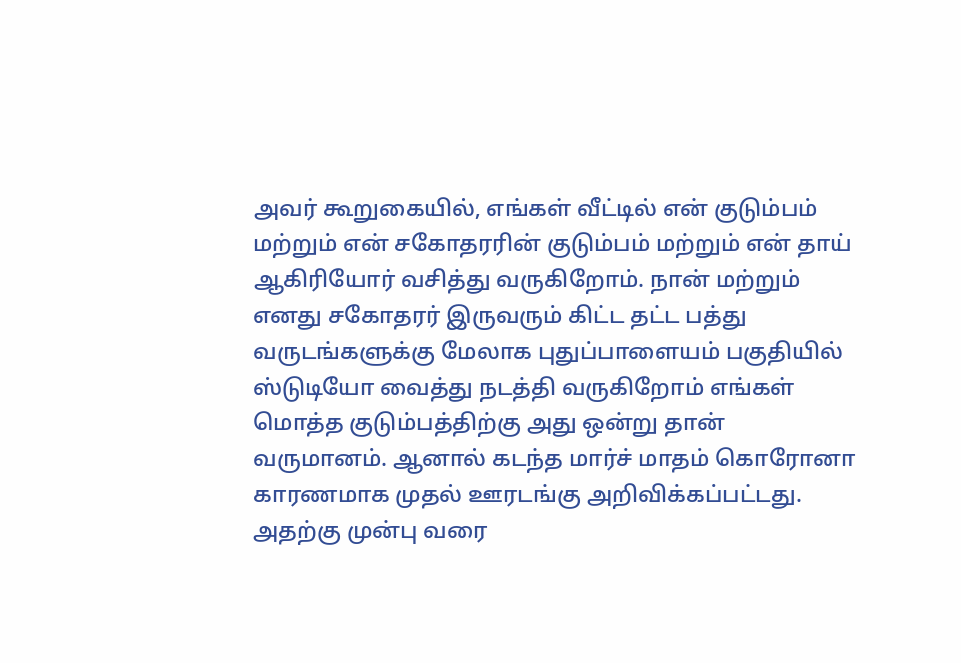அவர் கூறுகையில், எங்கள் வீட்டில் என் குடும்பம் மற்றும் என் சகோதரரின் குடும்பம் மற்றும் என் தாய் ஆகிரியோர் வசித்து வருகிறோம். நான் மற்றும் எனது சகோதரர் இருவரும் கிட்ட தட்ட பத்து வருடங்களுக்கு மேலாக புதுப்பாளையம் பகுதியில் ஸ்டுடியோ வைத்து நடத்தி வருகிறோம் எங்கள் மொத்த குடும்பத்திற்கு அது ஒன்று தான் வருமானம். ஆனால் கடந்த மார்ச் மாதம் கொரோனா காரணமாக முதல் ஊரடங்கு அறிவிக்கப்பட்டது. அதற்கு முன்பு வரை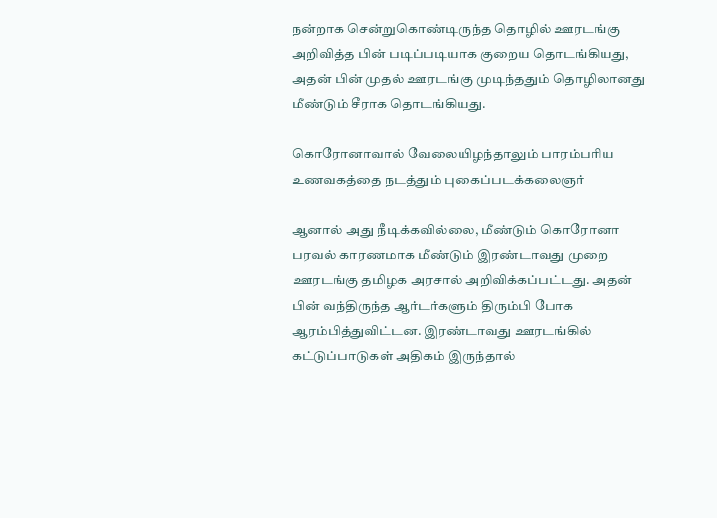நன்றாக சென்றுகொண்டிருந்த தொழில் ஊரடங்கு அறிவித்த பின் படிப்படியாக குறைய தொடங்கியது, அதன் பின் முதல் ஊரடங்கு முடிந்ததும் தொழிலானது மீண்டும் சீராக தொடங்கியது.

கொரோனாவால் வேலையிழந்தாலும் பாரம்பரிய உணவகத்தை நடத்தும் புகைப்படக்கலைஞர்

ஆனால் அது நீடிக்கவில்லை, மீண்டும் கொரோனா பரவல் காரணமாக மீண்டும் இரண்டாவது முறை ஊரடங்கு தமிழக அரசால் அறிவிக்கப்பட்டது. அதன் பின் வந்திருந்த ஆர்டர்களும் திரும்பி போக ஆரம்பித்துவிட்டன. இரண்டாவது ஊரடங்கில் கட்டுப்பாடுகள் அதிகம் இருந்தால்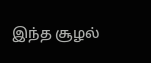இந்த சூழல்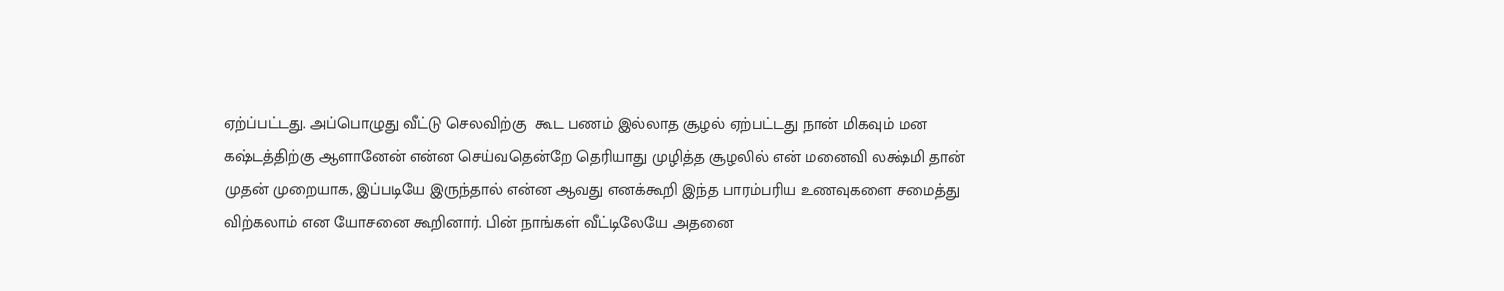ஏற்ப்பட்டது. அப்பொழுது வீட்டு செலவிற்கு  கூட பணம் இல்லாத சூழல் ஏற்பட்டது நான் மிகவும் மன கஷ்டத்திற்கு ஆளானேன் என்ன செய்வதென்றே தெரியாது முழித்த சூழலில் என் மனைவி லக்ஷ்மி தான் முதன் முறையாக, இப்படியே இருந்தால் என்ன ஆவது எனக்கூறி இந்த பாரம்பரிய உணவுகளை சமைத்து விற்கலாம் என யோசனை கூறினார். பின் நாங்கள் வீட்டிலேயே அதனை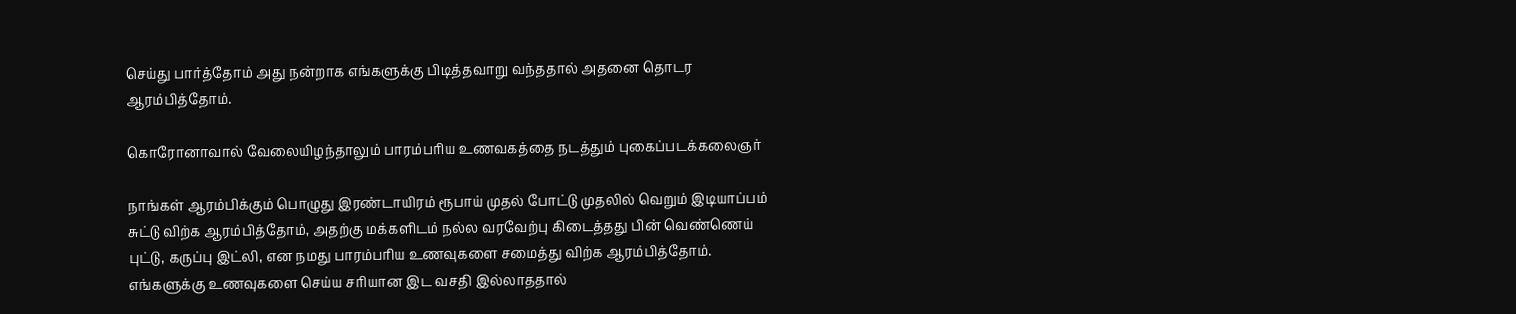செய்து பார்த்தோம் அது நன்றாக எங்களுக்கு பிடித்தவாறு வந்ததால் அதனை தொடர ஆரம்பித்தோம்.

கொரோனாவால் வேலையிழந்தாலும் பாரம்பரிய உணவகத்தை நடத்தும் புகைப்படக்கலைஞர்

நாங்கள் ஆரம்பிக்கும் பொழுது இரண்டாயிரம் ரூபாய் முதல் போட்டு முதலில் வெறும் இடியாப்பம் சுட்டு விற்க ஆரம்பித்தோம், அதற்கு மக்களிடம் நல்ல வரவேற்பு கிடைத்தது பின் வெண்ணெய் புட்டு, கருப்பு இட்லி, என நமது பாரம்பரிய உணவுகளை சமைத்து விற்க ஆரம்பித்தோம். எங்களுக்கு உணவுகளை செய்ய சரியான இட வசதி இல்லாததால்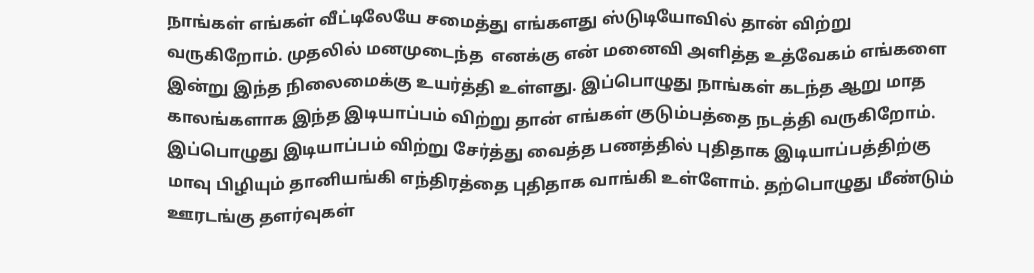நாங்கள் எங்கள் வீட்டிலேயே சமைத்து எங்களது ஸ்டுடியோவில் தான் விற்று வருகிறோம். முதலில் மனமுடைந்த  எனக்கு என் மனைவி அளித்த உத்வேகம் எங்களை இன்று இந்த நிலைமைக்கு உயர்த்தி உள்ளது. இப்பொழுது நாங்கள் கடந்த ஆறு மாத காலங்களாக இந்த இடியாப்பம் விற்று தான் எங்கள் குடும்பத்தை நடத்தி வருகிறோம். இப்பொழுது இடியாப்பம் விற்று சேர்த்து வைத்த பணத்தில் புதிதாக இடியாப்பத்திற்கு மாவு பிழியும் தானியங்கி எந்திரத்தை புதிதாக வாங்கி உள்ளோம். தற்பொழுது மீண்டும் ஊரடங்கு தளர்வுகள்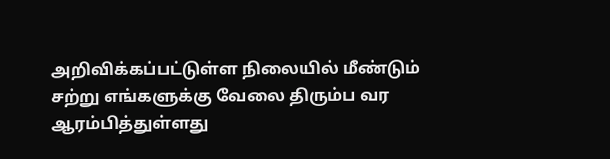அறிவிக்கப்பட்டுள்ள நிலையில் மீண்டும் சற்று எங்களுக்கு வேலை திரும்ப வர ஆரம்பித்துள்ளது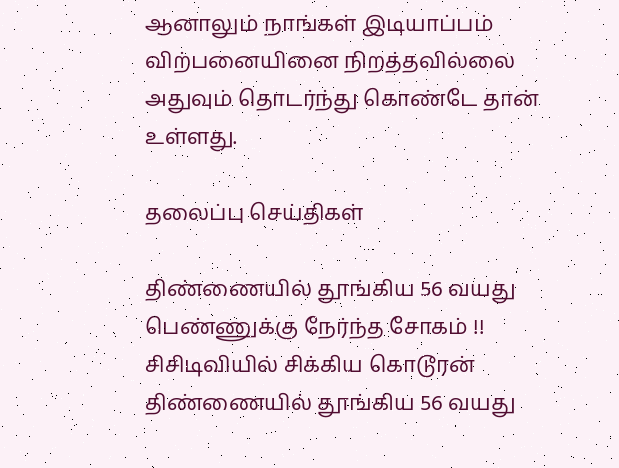ஆனாலும் நாங்கள் இடியாப்பம் விற்பனையினை நிறத்தவில்லை அதுவும் தொடர்ந்து கொண்டே தான் உள்ளது.

தலைப்பு செய்திகள்

திண்ணையில் தூங்கிய 56 வயது பெண்ணுக்கு நேர்ந்த சோகம் !! சிசிடிவியில் சிக்கிய கொடூரன்
திண்ணையில் தூங்கிய 56 வயது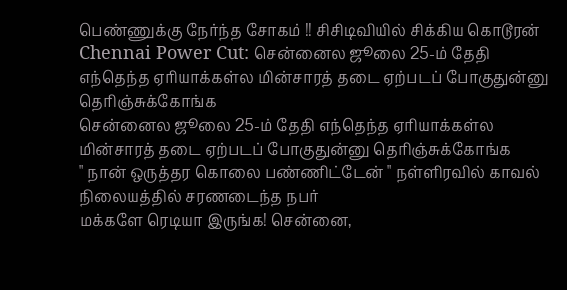பெண்ணுக்கு நேர்ந்த சோகம் !! சிசிடிவியில் சிக்கிய கொடூரன்
Chennai Power Cut: சென்னைல ஜூலை 25-ம் தேதி எந்தெந்த ஏரியாக்கள்ல மின்சாரத் தடை ஏற்படப் போகுதுன்னு தெரிஞ்சுக்கோங்க
சென்னைல ஜூலை 25-ம் தேதி எந்தெந்த ஏரியாக்கள்ல மின்சாரத் தடை ஏற்படப் போகுதுன்னு தெரிஞ்சுக்கோங்க
" நான் ஒருத்தர கொலை பண்ணிட்டேன் " நள்ளிரவில் காவல் நிலையத்தில் சரணடைந்த நபர்
மக்களே ரெடியா இருங்க! சென்னை,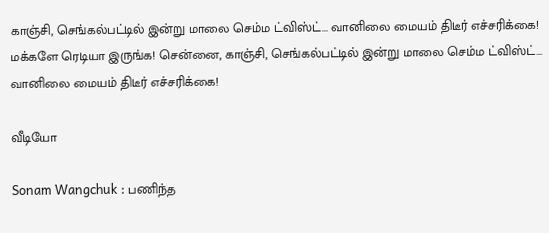காஞ்சி, செங்கல்பட்டில் இன்று மாலை செம்ம ட்விஸ்ட்... வானிலை மையம் திடீர் எச்சரிக்கை!
மக்களே ரெடியா இருங்க! சென்னை, காஞ்சி, செங்கல்பட்டில் இன்று மாலை செம்ம ட்விஸ்ட்... வானிலை மையம் திடீர் எச்சரிக்கை!

வீடியோ

Sonam Wangchuk : பணிந்த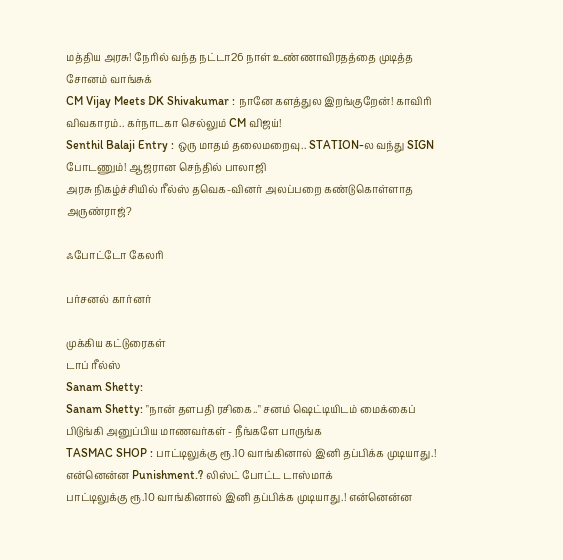மத்திய அரசு! நேரில் வந்த நட்டா26 நாள் உண்ணாவிரதத்தை முடித்த சோனம் வாங்சுக்
CM Vijay Meets DK Shivakumar : நானே களத்துல இறங்குறேன்! காவிரி விவகாரம்.. கர்நாடகா செல்லும் CM விஜய்!
Senthil Balaji Entry : ஒரு மாதம் தலைமறைவு.. STATION-ல வந்து SIGN போடணும்! ஆஜரான செந்தில் பாலாஜி
அரசு நிகழ்ச்சியில் ரீல்ஸ் தவெக-வினர் அலப்பறை கண்டுகொள்ளாத அருண்ராஜ்?

ஃபோட்டோ கேலரி

பர்சனல் கார்னர்

முக்கிய கட்டுரைகள்
டாப் ரீல்ஸ்
Sanam Shetty:
Sanam Shetty: "நான் தளபதி ரசிகை.." சனம் ஷெட்டியிடம் மைக்கைப் பிடுங்கி அனுப்பிய மாணவர்கள் - நீங்களே பாருங்க
TASMAC SHOP : பாட்டிலுக்கு ரூ.10 வாங்கினால் இனி தப்பிக்க முடியாது.! என்னென்ன Punishment.? லிஸ்ட் போட்ட டாஸ்மாக்
பாட்டிலுக்கு ரூ.10 வாங்கினால் இனி தப்பிக்க முடியாது.! என்னென்ன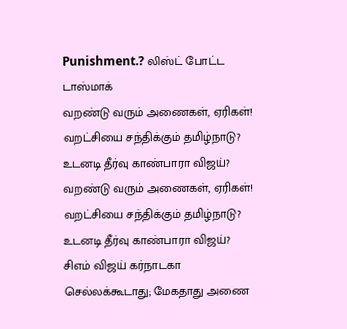Punishment.? லிஸ்ட் போட்ட டாஸ்மாக்
வறண்டு வரும் அணைகள், ஏரிகள்! வறட்சியை சந்திக்கும் தமிழ்நாடு? உடனடி தீர்வு காண்பாரா விஜய்?
வறண்டு வரும் அணைகள், ஏரிகள்! வறட்சியை சந்திக்கும் தமிழ்நாடு? உடனடி தீர்வு காண்பாரா விஜய்?
சிஎம் விஜய் கர்நாடகா செல்லக்கூடாது; மேகதாது அணை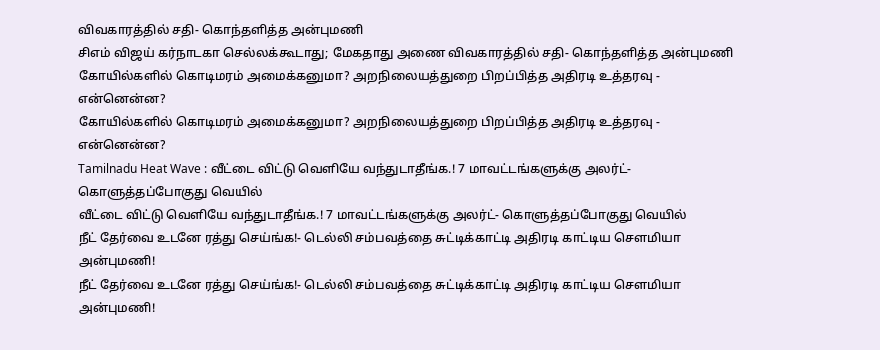விவகாரத்தில் சதி- கொந்தளித்த அன்புமணி
சிஎம் விஜய் கர்நாடகா செல்லக்கூடாது; மேகதாது அணை விவகாரத்தில் சதி- கொந்தளித்த அன்புமணி
கோயில்களில் கொடிமரம் அமைக்கனுமா? அறநிலையத்துறை பிறப்பித்த அதிரடி உத்தரவு - என்னென்ன?
கோயில்களில் கொடிமரம் அமைக்கனுமா? அறநிலையத்துறை பிறப்பித்த அதிரடி உத்தரவு - என்னென்ன?
Tamilnadu Heat Wave : வீட்டை விட்டு வெளியே வந்துடாதீங்க.! 7 மாவட்டங்களுக்கு அலர்ட்- கொளுத்தப்போகுது வெயில்
வீட்டை விட்டு வெளியே வந்துடாதீங்க.! 7 மாவட்டங்களுக்கு அலர்ட்- கொளுத்தப்போகுது வெயில்
நீட் தேர்வை உடனே ரத்து செய்ங்க!- டெல்லி சம்பவத்தை சுட்டிக்காட்டி அதிரடி காட்டிய சௌமியா அன்புமணி!
நீட் தேர்வை உடனே ரத்து செய்ங்க!- டெல்லி சம்பவத்தை சுட்டிக்காட்டி அதிரடி காட்டிய சௌமியா அன்புமணி!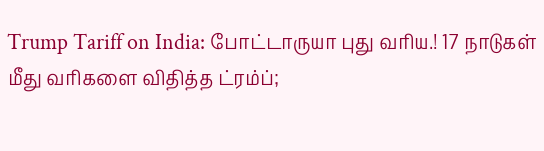Trump Tariff on India: போட்டாருயா புது வரிய.! 17 நாடுகள் மீது வரிகளை விதித்த ட்ரம்ப்;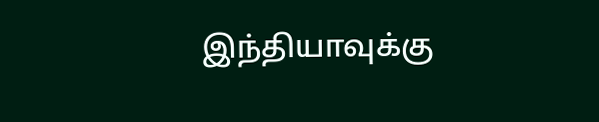இந்தியாவுக்கு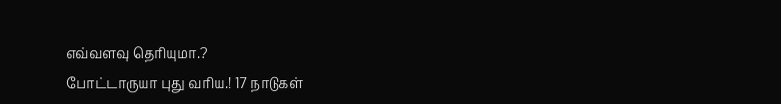எவ்வளவு தெரியுமா.?
போட்டாருயா புது வரிய.! 17 நாடுகள்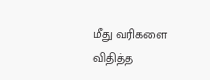மீது வரிகளை விதித்த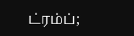ட்ரம்ப்;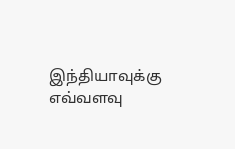இந்தியாவுக்கு எவ்வளவு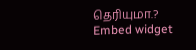தெரியுமா.?
Embed widget